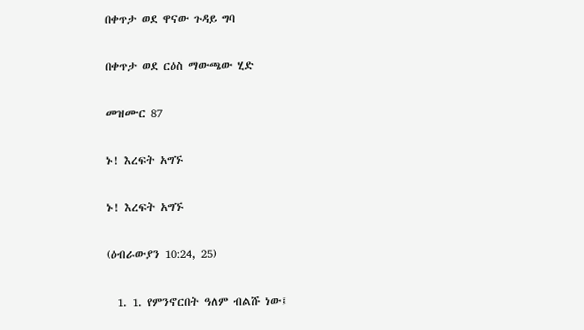በቀጥታ ወደ ዋናው ጉዳይ ግባ

በቀጥታ ወደ ርዕስ ማውጫው ሂድ

መዝሙር 87

ኑ! እረፍት አግኙ

ኑ! እረፍት አግኙ

(ዕብራውያን 10:24, 25)

  1. 1. የምንኖርበት ዓለም ብልሹ ነው፤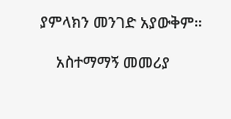ያምላክን መንገድ አያውቅም።

    አስተማማኝ መመሪያ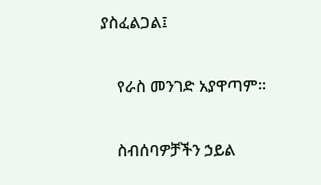ያስፈልጋል፤

    የራስ መንገድ አያዋጣም።

    ስብሰባዎቻችን ኃይል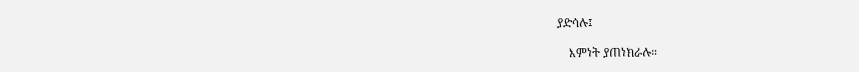ያድሳሉ፤

    እምነት ያጠነክራሉ።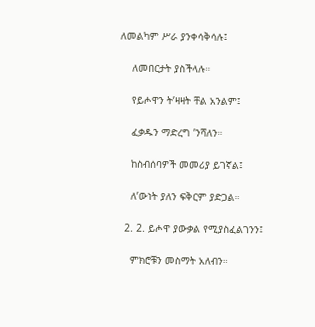ለመልካም ሥራ ያንቀሳቅሳሉ፤

    ለመበርታት ያስችላሉ።

    የይሖዋን ት’ዛዛት ቸል አንልም፤

    ፈቃዱን ማድረግ ’ንሻለን።

    ከስብሰባዎች መመሪያ ይገኛል፤

    ለ’ውነት ያለን ፍቅርም ያድጋል።

  2. 2. ይሖዋ ያውቃል የሚያስፈልገንን፤

    ምክሮቹን መስማት አለብን።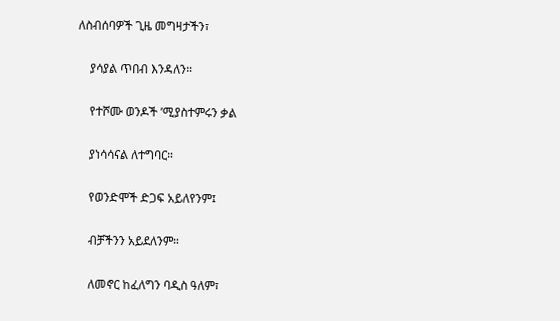ለስብሰባዎች ጊዜ መግዛታችን፣

    ያሳያል ጥበብ እንዳለን።

    የተሾሙ ወንዶች ’ሚያስተምሩን ቃል

    ያነሳሳናል ለተግባር።

    የወንድሞች ድጋፍ አይለየንም፤

    ብቻችንን አይደለንም።

    ለመኖር ከፈለግን ባዲስ ዓለም፣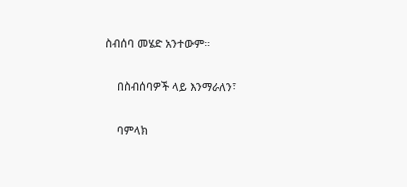ስብሰባ መሄድ አንተውም።

    በስብሰባዎች ላይ እንማራለን፣

    ባምላክ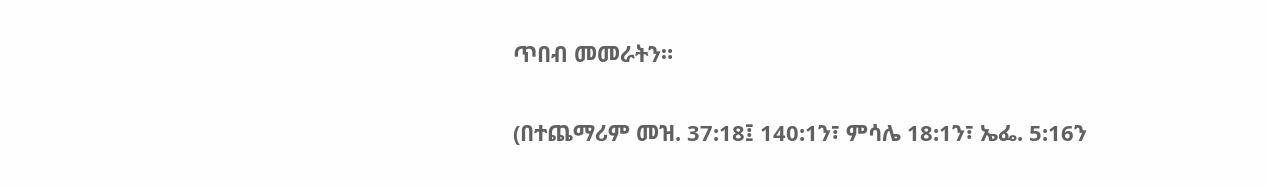ጥበብ መመራትን።

(በተጨማሪም መዝ. 37:18፤ 140:1ን፣ ምሳሌ 18:1ን፣ ኤፌ. 5:16ን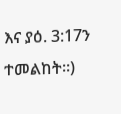እና ያዕ. 3:17ን ተመልከት።)